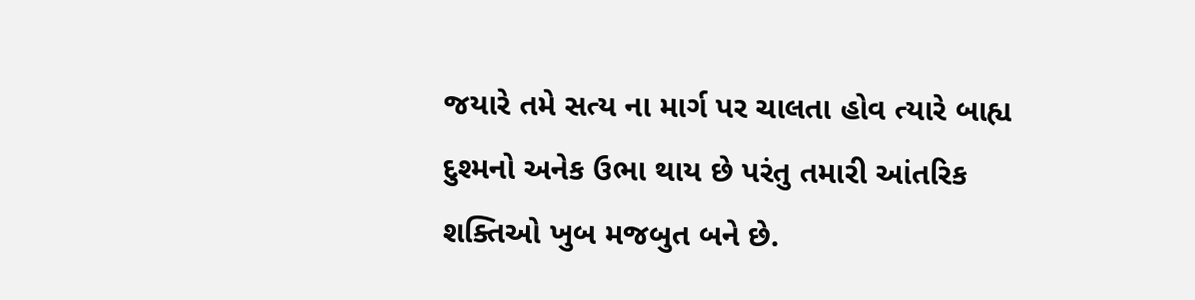જયારે તમે સત્ય ના માર્ગ પર ચાલતા હોવ ત્યારે બાહ્ય દુશ્મનો અનેક ઉભા થાય છે પરંતુ તમારી આંતરિક શક્તિઓ ખુબ મજબુત બને છે.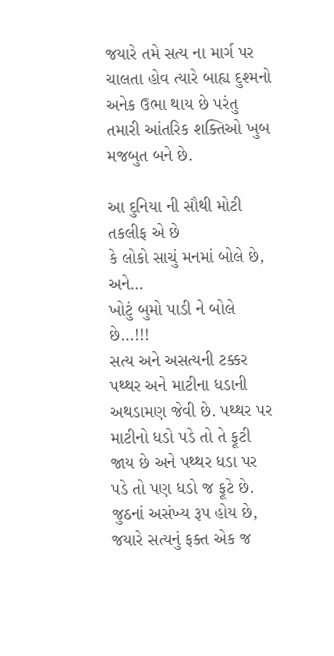જયારે તમે સત્ય ના માર્ગ પર ચાલતા હોવ ત્યારે બાહ્ય દુશ્મનો અનેક ઉભા થાય છે પરંતુ તમારી આંતરિક શક્તિઓ ખુબ મજબુત બને છે.

આ દુનિયા ની સૌથી મોટી તકલીફ એ છે
કે લોકો સાચું મનમાં બોલે છે, અને…
ખોટું બુમો પાડી ને બોલે છે…!!!
સત્ય અને અસત્યની ટક્કર પથ્થર અને માટીના ધડાની અથડામણ જેવી છે. પથ્થર પર માટીનો ધડો પડે તો તે ફૂટી જાય છે અને પથ્થર ધડા પર પડે તો પણ ધડો જ ફૂટે છે.
જુઠનાં અસંખ્ય રૂપ હોય છે, જયારે સત્યનું ફક્ત એક જ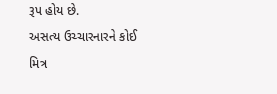રૂપ હોય છે.
અસત્ય ઉચ્ચારનારને કોઈ મિત્ર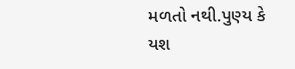મળતો નથી.પુણ્ય કે યશ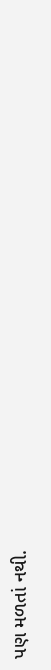પણ મળતાં નથી.